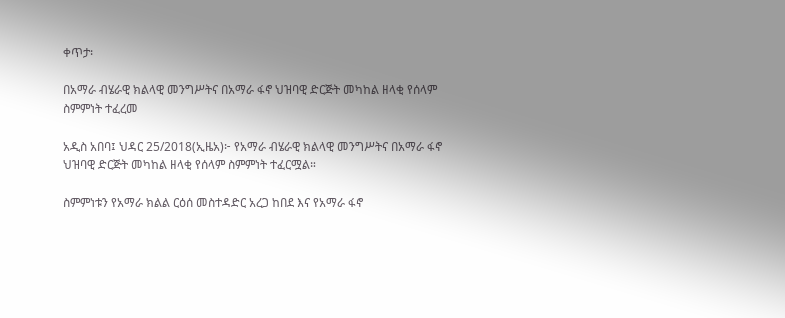ቀጥታ፡

በአማራ ብሄራዊ ክልላዊ መንግሥትና በአማራ ፋኖ ህዝባዊ ድርጅት መካከል ዘላቂ የሰላም ስምምነት ተፈረመ

አዲስ አበባ፤ ህዳር 25/2018(ኢዜአ)፦ የአማራ ብሄራዊ ክልላዊ መንግሥትና በአማራ ፋኖ ህዝባዊ ድርጅት መካከል ዘላቂ የሰላም ስምምነት ተፈርሟል።

ስምምነቱን የአማራ ክልል ርዕሰ መስተዳድር አረጋ ከበደ እና የአማራ ፋኖ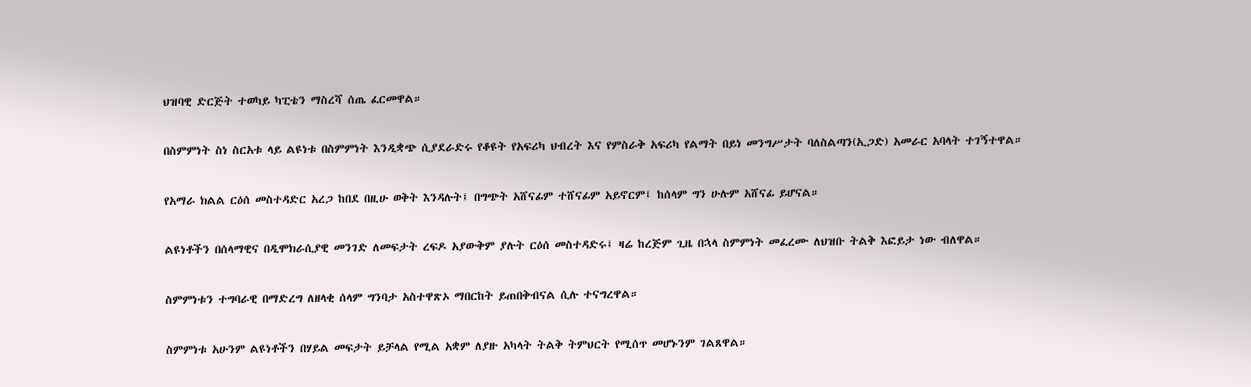ህዝባዊ ድርጅት ተወካይ ካፒቴን ማስረሻ ሰጤ ፈርመዋል።

በስምምነት ስነ ስርአቱ ላይ ልዩነቱ በስምምነት እንዲቋጭ ሲያደራድሩ የቆዩት የአፍሪካ ህብረት እና የምስራቅ አፍሪካ የልማት በይነ መንግሥታት ባለስልጣን(ኢጋድ) አመራር አባላት ተገኝተዋል።

የአማራ ክልል ርዕሰ መስተዳድር አረጋ ከበደ በዚሁ ወቅት እንዳሉት፤ በግጭት አሸናፊም ተሸናፊም አይኖርም፤ ከሰላም ግን ሁሉም አሸናፊ ይሆናል።

ልዩነቶችን በሰላማዊና በዲሞክራሲያዊ መንገድ ለመፍታት ረፍዶ አያውቅም ያሉት ርዕሰ መስተዳድሩ፤ ዛሬ ከረጅም ጊዜ በኋላ ስምምነት መፈረሙ ለህዝቡ ትልቅ እፎይታ ነው ብለዋል።

ስምምነቱን ተግባራዊ በማድረግ ለዘላቂ ሰላም ግንባታ አስተዋጽኦ ማበርከት ይጠበቅብናል ሲሉ ተናግረዋል።

ስምምነቱ አሁንም ልዩነቶችን በሃይል መፍታት ይቻላል የሚል አቋም ለያዙ አካላት ትልቅ ትምህርት የሚሰጥ መሆኑንም ገልጸዋል።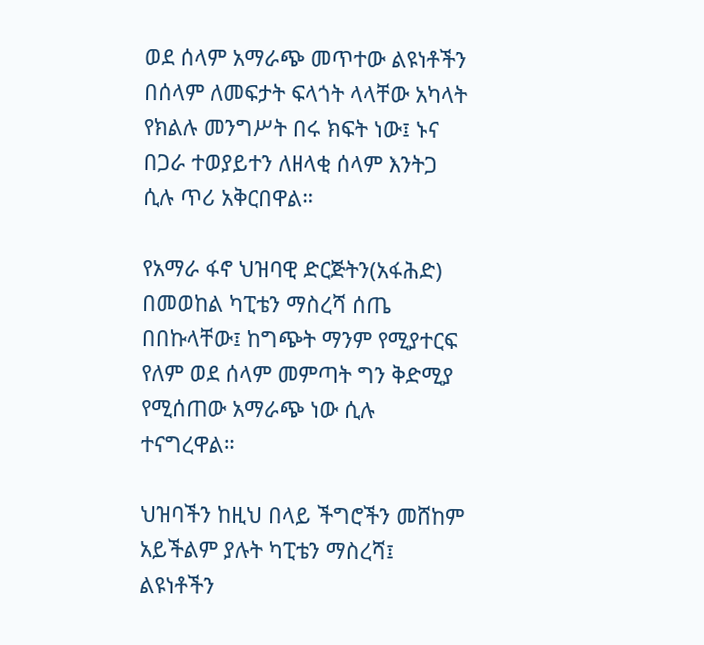ወደ ሰላም አማራጭ መጥተው ልዩነቶችን በሰላም ለመፍታት ፍላጎት ላላቸው አካላት የክልሉ መንግሥት በሩ ክፍት ነው፤ ኑና በጋራ ተወያይተን ለዘላቂ ሰላም እንትጋ ሲሉ ጥሪ አቅርበዋል።

የአማራ ፋኖ ህዝባዊ ድርጅትን(አፋሕድ) በመወከል ካፒቴን ማስረሻ ሰጤ በበኩላቸው፤ ከግጭት ማንም የሚያተርፍ የለም ወደ ሰላም መምጣት ግን ቅድሚያ የሚሰጠው አማራጭ ነው ሲሉ ተናግረዋል።

ህዝባችን ከዚህ በላይ ችግሮችን መሸከም አይችልም ያሉት ካፒቴን ማስረሻ፤ ልዩነቶችን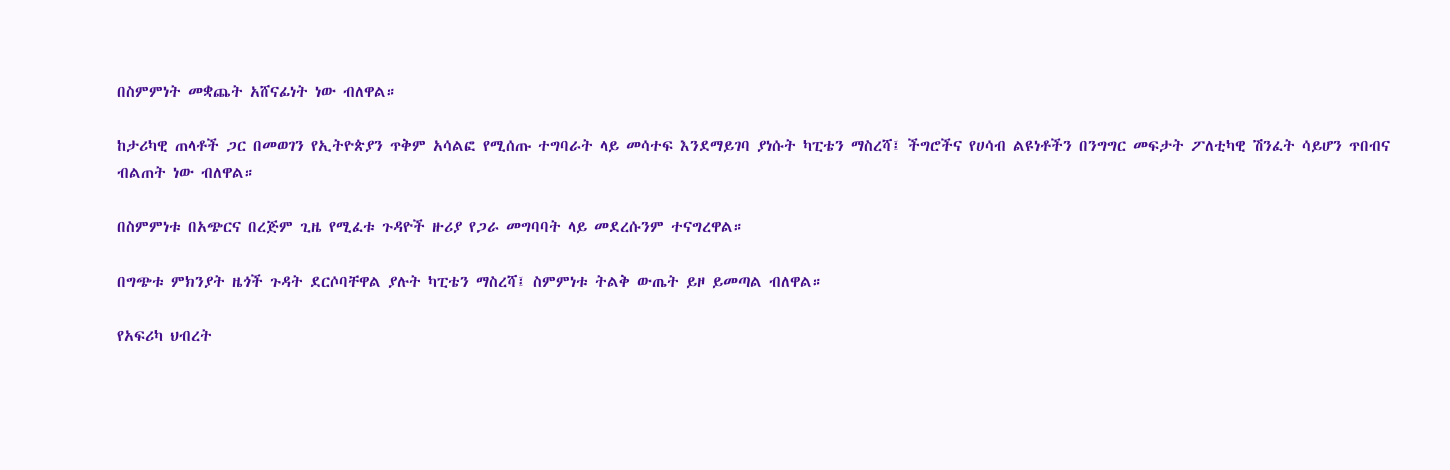በስምምነት መቋጨት አሸናፊነት ነው ብለዋል።

ከታሪካዊ ጠላቶች ጋር በመወገን የኢትዮጵያን ጥቅም አሳልፎ የሚሰጡ ተግባራት ላይ መሳተፍ እንደማይገባ ያነሱት ካፒቴን ማስረሻ፤ ችግሮችና የሀሳብ ልዩነቶችን በንግግር መፍታት ፖለቲካዊ ሽንፈት ሳይሆን ጥበብና ብልጠት ነው ብለዋል።

በስምምነቱ በአጭርና በረጅም ጊዜ የሚፈቱ ጉዳዮች ዙሪያ የጋራ መግባባት ላይ መደረሱንም ተናግረዋል።

በግጭቱ ምክንያት ዜጎች ጉዳት ደርሶባቸዋል ያሉት ካፒቴን ማስረሻ፤ ስምምነቱ ትልቅ ውጤት ይዞ ይመጣል ብለዋል።

የአፍሪካ ህብረት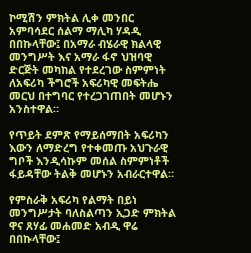ኮሚሽን ምክትል ሊቀ መንበር አምባሳደር ሰልማ ማሊካ ሃዳዲ በበኩላቸው፤ በአማራ ብሄራዊ ክልላዊ መንግሥት እና አማራ ፋኖ ህዝባዊ ድርጅት መካከል የተደረገው ስምምነት ለአፍሪካ ችግሮች አፍሪካዊ መፍትሔ መርህ በተግባር የተረጋገጠበት መሆኑን አንስተዋል።

የጥይት ደምጽ የማይሰማበት አፍሪካን እውን ለማድረግ የተቀመጡ አህጉራዊ ግቦች እንዲሳኩም መሰል ስምምነቶች ፋይዳቸው ትልቅ መሆኑን አብራርተዋል።

የምስራቅ አፍሪካ የልማት በይነ መንግሥታት ባለስልጣን ኢጋድ ምክትል ዋና ጸሃፊ መሐመድ አብዲ ዋሬ በበኩላቸው፤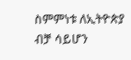ስምምነቱ ለኢትዮጵያ ብቻ ሳይሆን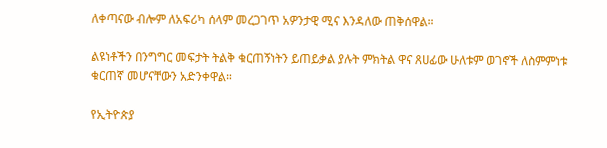ለቀጣናው ብሎም ለአፍሪካ ሰላም መረጋገጥ አዎንታዊ ሚና እንዳለው ጠቅሰዋል።

ልዩነቶችን በንግግር መፍታት ትልቅ ቁርጠኝነትን ይጠይቃል ያሉት ምክትል ዋና ጸሀፊው ሁለቱም ወገኖች ለስምምነቱ ቁርጠኛ መሆናቸውን አድንቀዋል።

የኢትዮጵያ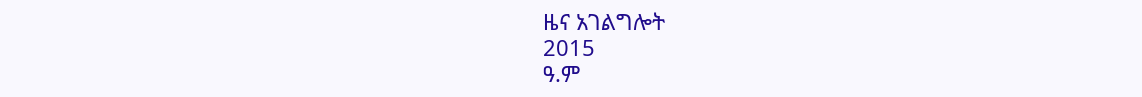ዜና አገልግሎት
2015
ዓ.ም